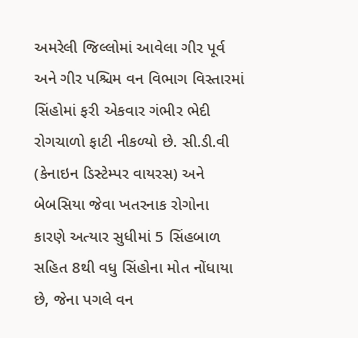અમરેલી જિલ્લોમાં આવેલા ગીર પૂર્વ અને ગીર પશ્ચિમ વન વિભાગ વિસ્તારમાં સિંહોમાં ફરી એકવાર ગંભીર ભેદી રોગચાળો ફાટી નીકળ્યો છે. સી.ડી.વી (કેનાઇન ડિસ્ટેમ્પર વાયરસ) અને બેબસિયા જેવા ખતરનાક રોગોના કારણે અત્યાર સુધીમાં 5 સિંહબાળ સહિત 8થી વધુ સિંહોના મોત નોંધાયા છે, જેના પગલે વન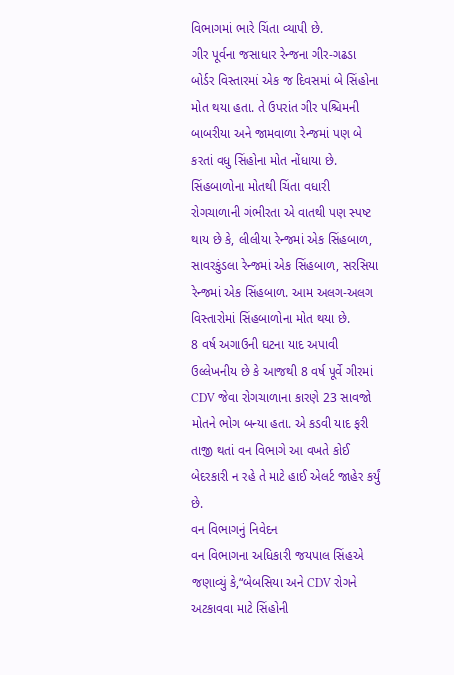વિભાગમાં ભારે ચિંતા વ્યાપી છે.
ગીર પૂર્વના જસાધાર રેન્જના ગીર-ગઢડા બોર્ડર વિસ્તારમાં એક જ દિવસમાં બે સિંહોના મોત થયા હતા. તે ઉપરાંત ગીર પશ્ચિમની બાબરીયા અને જામવાળા રેન્જમાં પણ બે કરતાં વધુ સિંહોના મોત નોંધાયા છે.
સિંહબાળોના મોતથી ચિંતા વધારી
રોગચાળાની ગંભીરતા એ વાતથી પણ સ્પષ્ટ થાય છે કે, લીલીયા રેન્જમાં એક સિંહબાળ, સાવરકુંડલા રેન્જમાં એક સિંહબાળ, સરસિયા રેન્જમાં એક સિંહબાળ. આમ અલગ-અલગ વિસ્તારોમાં સિંહબાળોના મોત થયા છે.
8 વર્ષ અગાઉની ઘટના યાદ અપાવી
ઉલ્લેખનીય છે કે આજથી 8 વર્ષ પૂર્વે ગીરમાં CDV જેવા રોગચાળાના કારણે 23 સાવજો મોતને ભોગ બન્યા હતા. એ કડવી યાદ ફરી તાજી થતાં વન વિભાગે આ વખતે કોઈ બેદરકારી ન રહે તે માટે હાઈ એલર્ટ જાહેર કર્યું છે.
વન વિભાગનું નિવેદન
વન વિભાગના અધિકારી જયપાલ સિંહએ જણાવ્યું કે,“બેબસિયા અને CDV રોગને અટકાવવા માટે સિંહોની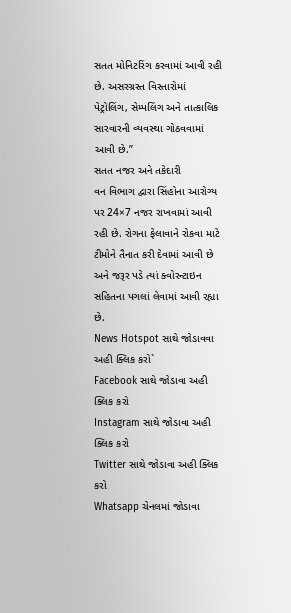સતત મોનિટરિંગ કરવામાં આવી રહી છે. અસરગ્રસ્ત વિસ્તારોમાં પેટ્રોલિંગ, સેમ્પલિંગ અને તાત્કાલિક સારવારની વ્યવસ્થા ગોઠવવામાં આવી છે.”
સતત નજર અને તકેદારી
વન વિભાગ દ્વારા સિંહોના આરોગ્ય પર 24×7 નજર રાખવામાં આવી રહી છે. રોગના ફેલાવાને રોકવા માટે ટીમોને તૈનાત કરી દેવામાં આવી છે અને જરૂર પડે ત્યાં ક્વોરન્ટાઇન સહિતના પગલાં લેવામાં આવી રહ્યા છે.
News Hotspot સાથે જોડાવવા અહી ક્લિક કરો`
Facebook સાથે જોડાવા અહી ક્લિક કરો
Instagram સાથે જોડાવા અહી ક્લિક કરો
Twitter સાથે જોડાવા અહી ક્લિક કરો
Whatsapp ચેનલમાં જોડાવા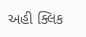અહી ક્લિક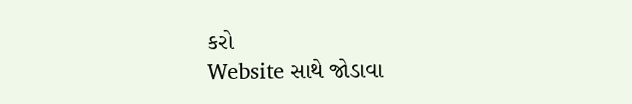કરો
Website સાથે જોડાવા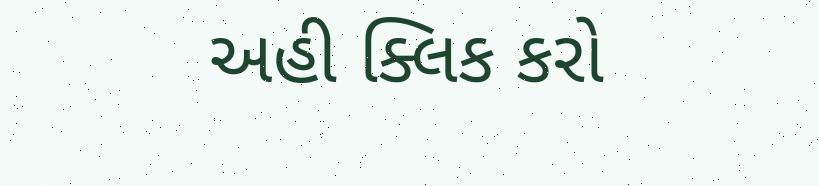અહી ક્લિક કરો